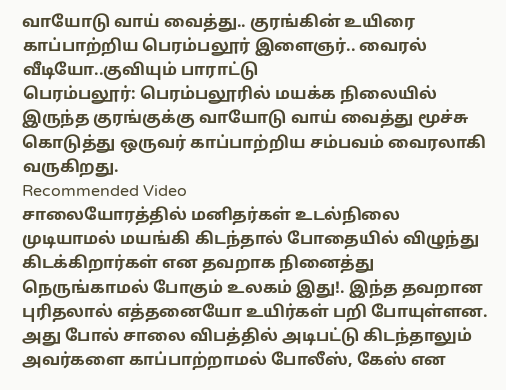வாயோடு வாய் வைத்து.. குரங்கின் உயிரை காப்பாற்றிய பெரம்பலூர் இளைஞர்.. வைரல் வீடியோ..குவியும் பாராட்டு
பெரம்பலூர்: பெரம்பலூரில் மயக்க நிலையில் இருந்த குரங்குக்கு வாயோடு வாய் வைத்து மூச்சு கொடுத்து ஒருவர் காப்பாற்றிய சம்பவம் வைரலாகி வருகிறது.
Recommended Video
சாலையோரத்தில் மனிதர்கள் உடல்நிலை முடியாமல் மயங்கி கிடந்தால் போதையில் விழுந்து கிடக்கிறார்கள் என தவறாக நினைத்து நெருங்காமல் போகும் உலகம் இது!. இந்த தவறான புரிதலால் எத்தனையோ உயிர்கள் பறி போயுள்ளன.
அது போல் சாலை விபத்தில் அடிபட்டு கிடந்தாலும் அவர்களை காப்பாற்றாமல் போலீஸ், கேஸ் என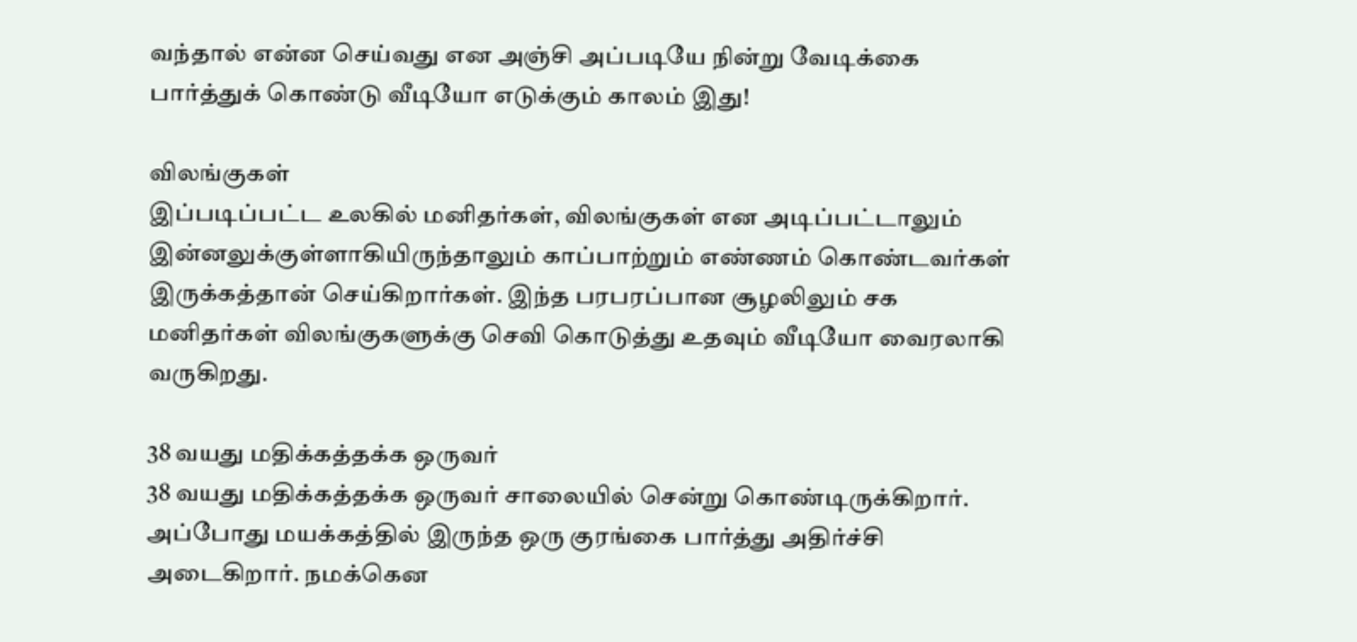வந்தால் என்ன செய்வது என அஞ்சி அப்படியே நின்று வேடிக்கை பார்த்துக் கொண்டு வீடியோ எடுக்கும் காலம் இது!

விலங்குகள்
இப்படிப்பட்ட உலகில் மனிதர்கள், விலங்குகள் என அடிப்பட்டாலும் இன்னலுக்குள்ளாகியிருந்தாலும் காப்பாற்றும் எண்ணம் கொண்டவர்கள் இருக்கத்தான் செய்கிறார்கள். இந்த பரபரப்பான சூழலிலும் சக மனிதர்கள் விலங்குகளுக்கு செவி கொடுத்து உதவும் வீடியோ வைரலாகி வருகிறது.

38 வயது மதிக்கத்தக்க ஒருவர்
38 வயது மதிக்கத்தக்க ஒருவர் சாலையில் சென்று கொண்டிருக்கிறார். அப்போது மயக்கத்தில் இருந்த ஒரு குரங்கை பார்த்து அதிர்ச்சி அடைகிறார். நமக்கென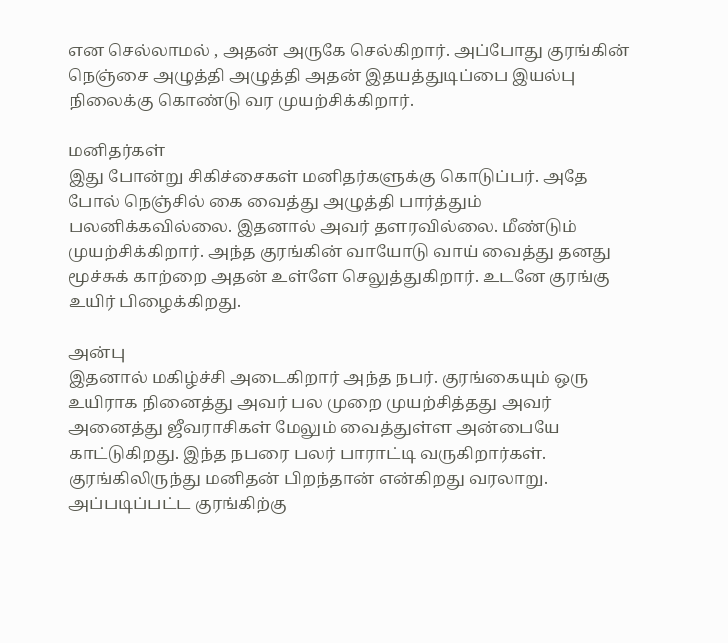என செல்லாமல் , அதன் அருகே செல்கிறார். அப்போது குரங்கின் நெஞ்சை அழுத்தி அழுத்தி அதன் இதயத்துடிப்பை இயல்பு நிலைக்கு கொண்டு வர முயற்சிக்கிறார்.

மனிதர்கள்
இது போன்று சிகிச்சைகள் மனிதர்களுக்கு கொடுப்பர். அதே போல் நெஞ்சில் கை வைத்து அழுத்தி பார்த்தும் பலனிக்கவில்லை. இதனால் அவர் தளரவில்லை. மீண்டும் முயற்சிக்கிறார். அந்த குரங்கின் வாயோடு வாய் வைத்து தனது மூச்சுக் காற்றை அதன் உள்ளே செலுத்துகிறார். உடனே குரங்கு உயிர் பிழைக்கிறது.

அன்பு
இதனால் மகிழ்ச்சி அடைகிறார் அந்த நபர். குரங்கையும் ஒரு உயிராக நினைத்து அவர் பல முறை முயற்சித்தது அவர் அனைத்து ஜீவராசிகள் மேலும் வைத்துள்ள அன்பையே காட்டுகிறது. இந்த நபரை பலர் பாராட்டி வருகிறார்கள். குரங்கிலிருந்து மனிதன் பிறந்தான் என்கிறது வரலாறு. அப்படிப்பட்ட குரங்கிற்கு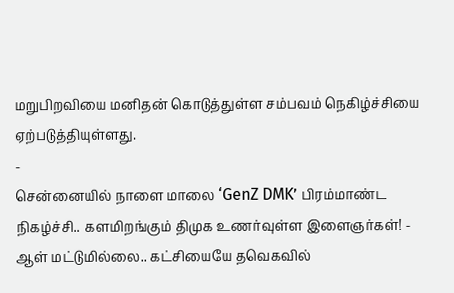மறுபிறவியை மனிதன் கொடுத்துள்ள சம்பவம் நெகிழ்ச்சியை ஏற்படுத்தியுள்ளது.
-
சென்னையில் நாளை மாலை ‘GenZ DMK’ பிரம்மாண்ட நிகழ்ச்சி.. களமிறங்கும் திமுக உணர்வுள்ள இளைஞர்கள்! -
ஆள் மட்டுமில்லை.. கட்சியையே தவெகவில்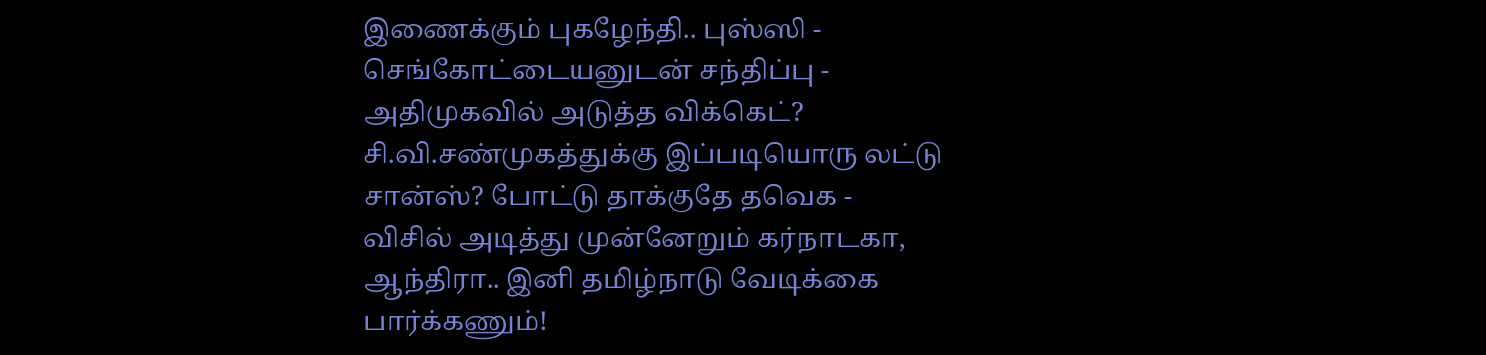இணைக்கும் புகழேந்தி.. புஸ்ஸி - செங்கோட்டையனுடன் சந்திப்பு -
அதிமுகவில் அடுத்த விக்கெட்? சி.வி.சண்முகத்துக்கு இப்படியொரு லட்டு சான்ஸ்? போட்டு தாக்குதே தவெக -
விசில் அடித்து முன்னேறும் கர்நாடகா, ஆந்திரா.. இனி தமிழ்நாடு வேடிக்கை பார்க்கணும்!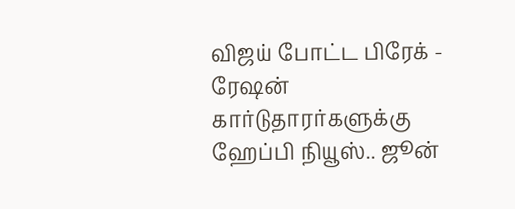விஜய் போட்ட பிரேக் -
ரேஷன் கார்டுதாரர்களுக்கு ஹேப்பி நியூஸ்.. ஜூன்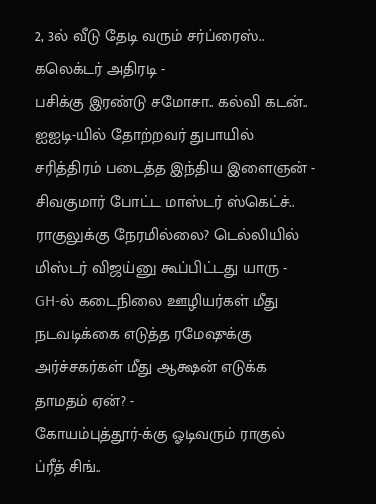2, 3ல் வீடு தேடி வரும் சர்ப்ரைஸ்.. கலெக்டர் அதிரடி -
பசிக்கு இரண்டு சமோசா.. கல்வி கடன்.. ஐஐடி-யில் தோற்றவர் துபாயில் சரித்திரம் படைத்த இந்திய இளைஞன் -
சிவகுமார் போட்ட மாஸ்டர் ஸ்கெட்ச்.. ராகுலுக்கு நேரமில்லை? டெல்லியில் மிஸ்டர் விஜய்னு கூப்பிட்டது யாரு -
GH-ல் கடைநிலை ஊழியர்கள் மீது நடவடிக்கை எடுத்த ரமேஷுக்கு அர்ச்சகர்கள் மீது ஆக்ஷன் எடுக்க தாமதம் ஏன்? -
கோயம்புத்தூர்-க்கு ஓடிவரும் ராகுல் ப்ரீத் சிங்..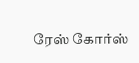ரேஸ் கோர்ஸ்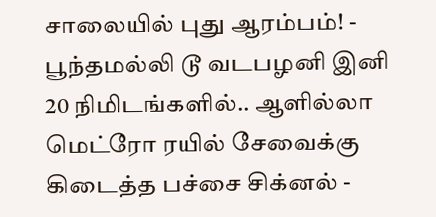சாலையில் புது ஆரம்பம்! -
பூந்தமல்லி டூ வடபழனி இனி 20 நிமிடங்களில்.. ஆளில்லா மெட்ரோ ரயில் சேவைக்கு கிடைத்த பச்சை சிக்னல் -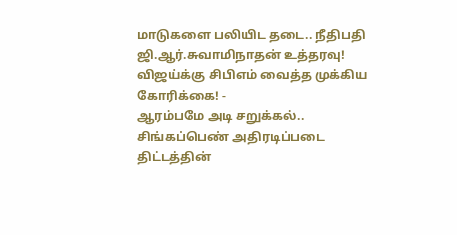மாடுகளை பலியிட தடை.. நீதிபதி ஜி.ஆர்.சுவாமிநாதன் உத்தரவு! விஜய்க்கு சிபிஎம் வைத்த முக்கிய கோரிக்கை! -
ஆரம்பமே அடி சறுக்கல்.. சிங்கப்பெண் அதிரடிப்படை திட்டத்தின்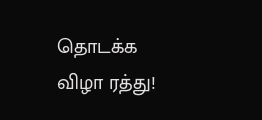தொடக்க விழா ரத்து!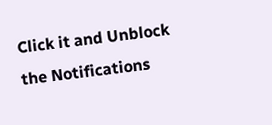Click it and Unblock the Notifications